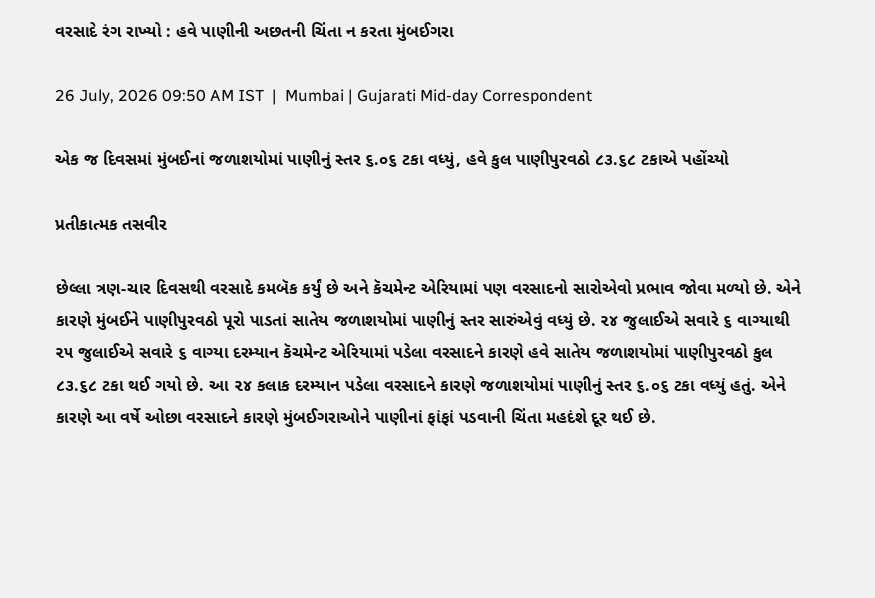વરસાદે રંગ રાખ્યો : હવે પાણીની અછતની ચિંતા ન કરતા મુંબઈગરા

26 July, 2026 09:50 AM IST  |  Mumbai | Gujarati Mid-day Correspondent

એક જ દિવસમાં મુંબઈનાં જળાશયોમાં પાણીનું સ્તર ૬.૦૬ ટકા વધ્યું, હવે કુલ પાણીપુરવઠો ૮૩.૬૮ ટકાએ પહોંચ્યો

પ્રતીકાત્મક તસવીર

છેલ્લા ત્રણ-ચાર દિવસથી વરસાદે કમબૅક કર્યું છે અને કૅચમેન્ટ એરિયામાં પણ વરસાદનો સારોએવો પ્રભાવ જોવા મળ્યો છે. એને કારણે મુંબઈને પાણીપુરવઠો પૂરો પાડતાં સાતેય જળાશયોમાં પાણીનું સ્તર સારુંએવું વધ્યું છે. ૨૪ જુલાઈએ સવારે ૬ વાગ્યાથી ૨૫ જુલાઈએ સવારે ૬ વાગ્યા દરમ્યાન કૅચમેન્ટ એરિયામાં પડેલા વરસાદને કારણે હવે સાતેય જળાશયોમાં પાણીપુરવઠો કુલ ૮૩.૬૮ ટકા થઈ ગયો છે. આ ૨૪ કલાક દરમ્યાન પડેલા વરસાદને કારણે જળાશયોમાં પાણીનું સ્તર ૬.૦૬ ટકા વધ્યું હતું. એને કારણે આ વર્ષે ઓછા વરસાદને કારણે મુંબઈગરાઓને પાણીનાં ફાંફાં પડવાની ચિંતા મહદંશે દૂર થઈ છે.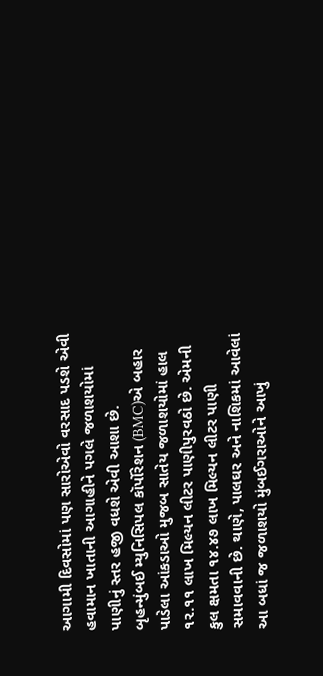આગામી દિવસોમાં પણ સારોએવો વરસાદ પડશે એવી હવામાન ખાતાની આગાહીને પગલે જળાશયોમાં પાણીનું સ્તર હજી વધશે એવી આશા છે.
બૃહન્મુંબઈ મ્યુનિસિપલ કૉર્પોરેશન (BMC)એ બહાર પાડેલા આંકડાઓ મુજબ સાતેય જળાશયોમાં હાલ ૧૨.૧૧ લાખ મિલ્યન લીટર પાણીપુરવઠો છે. એમની કુલ ક્ષમતા ૧૪.૪૭ લાખ મિલ્યન લીટર પાણી સમાવવાની છે. થાણે, પાલઘર અને નાશિકમાં આવેલાં આ બધાં જ જળાશયો મુંબઈગરાઓને આખું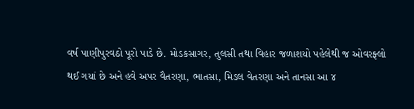વર્ષ પાણીપુરવઠો પૂરો પાડે છે. મોડકસાગર, તુલસી તથા વિહાર જળાશયો પહેલેથી જ ઓવરફ્લો થઈ ગયાં છે અને હવે અપર વૈતરણા, ભાતસા, મિડલ વેતરણા અને તાનસા આ ૪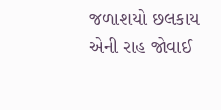જળાશયો છલકાય એની રાહ જોવાઈ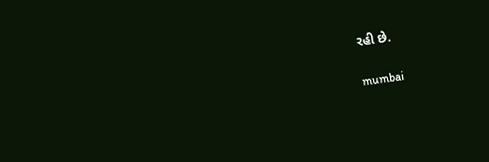રહી છે.

mumbai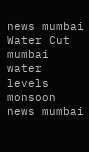news mumbai Water Cut mumbai water levels monsoon news mumbai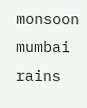monsoon mumbai rains